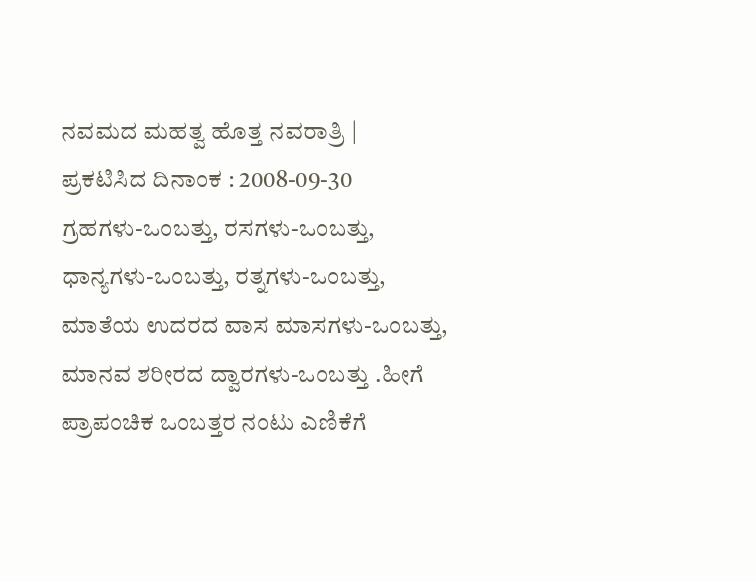ನವಮದ ಮಹತ್ವ ಹೊತ್ತ ನವರಾತ್ರಿ |
ಪ್ರಕಟಿಸಿದ ದಿನಾಂಕ : 2008-09-30
ಗ್ರಹಗಳು-ಒಂಬತ್ತು, ರಸಗಳು-ಒಂಬತ್ತು, ಧಾನ್ಯಗಳು-ಒಂಬತ್ತು, ರತ್ನಗಳು-ಒಂಬತ್ತು, ಮಾತೆಯ ಉದರದ ವಾಸ ಮಾಸಗಳು-ಒಂಬತ್ತು, ಮಾನವ ಶರೀರದ ದ್ವಾರಗಳು-ಒಂಬತ್ತು .ಹೀಗೆ ಪ್ರಾಪಂಚಿಕ ಒಂಬತ್ತರ ನಂಟು ಎಣಿಕೆಗೆ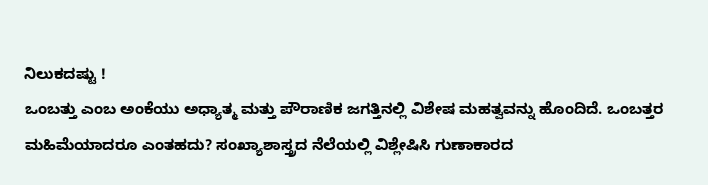ನಿಲುಕದಷ್ಟು !
ಒಂಬತ್ತು ಎಂಬ ಅಂಕೆಯು ಅಧ್ಯಾತ್ಮ ಮತ್ತು ಪೌರಾಣಿಕ ಜಗತ್ತಿನಲ್ಲಿ ವಿಶೇಷ ಮಹತ್ವವನ್ನು ಹೊಂದಿದೆ. ಒಂಬತ್ತರ ಮಹಿಮೆಯಾದರೂ ಎಂತಹದು? ಸಂಖ್ಯಾಶಾಸ್ತ್ರದ ನೆಲೆಯಲ್ಲಿ ವಿಶ್ಲೇಷಿಸಿ ಗುಣಾಕಾರದ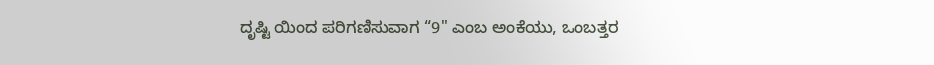ದೃಷ್ಟಿ ಯಿಂದ ಪರಿಗಣಿಸುವಾಗ “9" ಎಂಬ ಅಂಕೆಯು, ಒಂಬತ್ತರ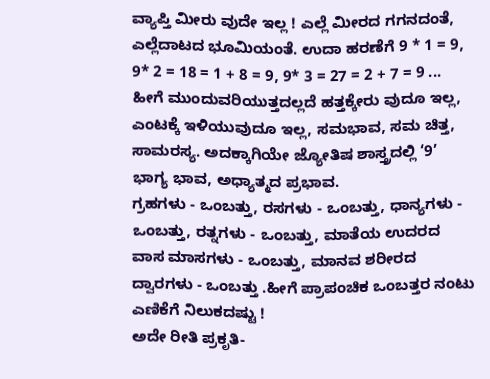ವ್ಯಾಪ್ತಿ ಮೀರು ವುದೇ ಇಲ್ಲ ! ಎಲ್ಲೆ ಮೀರದ ಗಗನದಂತೆ, ಎಲ್ಲೆದಾಟದ ಭೂಮಿಯಂತೆ. ಉದಾ ಹರಣೆಗೆ 9 * 1 = 9, 9* 2 = 18 = 1 + 8 = 9, 9* 3 = 27 = 2 + 7 = 9 ... ಹೀಗೆ ಮುಂದುವರಿಯುತ್ತದಲ್ಲದೆ ಹತ್ತಕ್ಕೇರು ವುದೂ ಇಲ್ಲ, ಎಂಟಕ್ಕೆ ಇಳಿಯುವುದೂ ಇಲ್ಲ, ಸಮಭಾವ, ಸಮ ಚಿತ್ತ, ಸಾಮರಸ್ಯ. ಅದಕ್ಕಾಗಿಯೇ ಜ್ಯೋತಿಷ ಶಾಸ್ತ್ರದಲ್ಲಿ ‘9’ ಭಾಗ್ಯ ಭಾವ, ಅಧ್ಯಾತ್ಮದ ಪ್ರಭಾವ.
ಗ್ರಹಗಳು - ಒಂಬತ್ತು, ರಸಗಳು - ಒಂಬತ್ತು, ಧಾನ್ಯಗಳು - ಒಂಬತ್ತು, ರತ್ನಗಳು - ಒಂಬತ್ತು, ಮಾತೆಯ ಉದರದ ವಾಸ ಮಾಸಗಳು - ಒಂಬತ್ತು, ಮಾನವ ಶರೀರದ ದ್ವಾರಗಳು - ಒಂಬತ್ತು .ಹೀಗೆ ಪ್ರಾಪಂಚಿಕ ಒಂಬತ್ತರ ನಂಟು ಎಣಿಕೆಗೆ ನಿಲುಕದಷ್ಟು !
ಅದೇ ರೀತಿ ಪ್ರಕೃತಿ-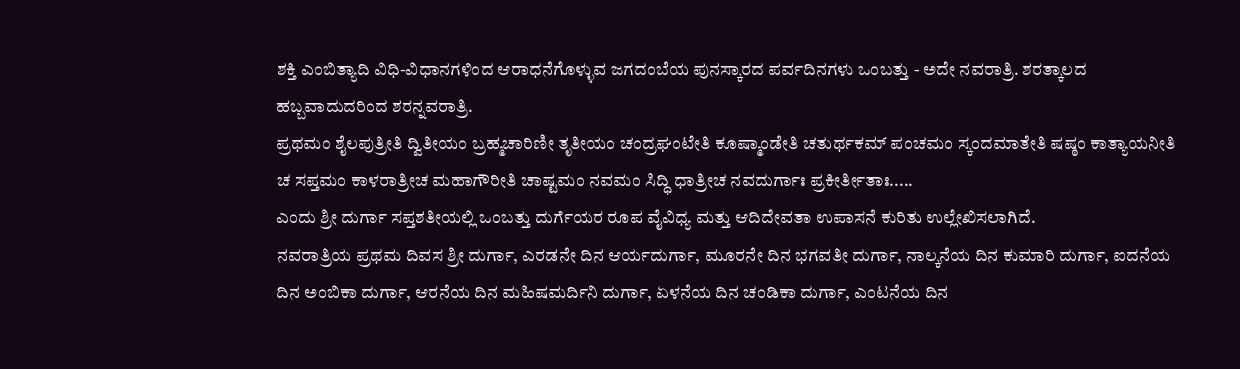ಶಕ್ತಿ ಎಂಬಿತ್ಯಾದಿ ವಿಧಿ-ವಿಧಾನಗಳಿಂದ ಆರಾಧನೆಗೊಳ್ಳುವ ಜಗದಂಬೆಯ ಪುನಸ್ಕಾರದ ಪರ್ವದಿನಗಳು ಒಂಬತ್ತು - ಅದೇ ನವರಾತ್ರಿ. ಶರತ್ಕಾಲದ ಹಬ್ಬವಾದುದರಿಂದ ಶರನ್ನವರಾತ್ರಿ.
ಪ್ರಥಮಂ ಶೈಲಪುತ್ರೀತಿ ದ್ವಿತೀಯಂ ಬ್ರಹ್ಮಚಾರಿಣೀ ತೃತೀಯಂ ಚಂದ್ರಘಂಟೇತಿ ಕೂಷ್ಮಾಂಡೇತಿ ಚತುರ್ಥಕಮ್ ಪಂಚಮಂ ಸ್ಕಂದಮಾತೇತಿ ಷಷ್ಠಂ ಕಾತ್ಯಾಯನೀತಿ ಚ ಸಪ್ತಮಂ ಕಾಳರಾತ್ರೀಚ ಮಹಾಗೌರೀತಿ ಚಾಷ್ಟಮಂ ನವಮಂ ಸಿದ್ಧಿ ಧಾತ್ರೀಚ ನವದುರ್ಗಾಃ ಪ್ರಕೀರ್ತೀತಾಃ.....
ಎಂದು ಶ್ರೀ ದುರ್ಗಾ ಸಪ್ತಶತೀಯಲ್ಲಿ ಒಂಬತ್ತು ದುರ್ಗೆಯರ ರೂಪ ವೈವಿಧ್ಯ ಮತ್ತು ಆದಿದೇವತಾ ಉಪಾಸನೆ ಕುರಿತು ಉಲ್ಲೇಖಿಸಲಾಗಿದೆ.
ನವರಾತ್ರಿಯ ಪ್ರಥಮ ದಿವಸ ಶ್ರೀ ದುರ್ಗಾ, ಎರಡನೇ ದಿನ ಆರ್ಯದುರ್ಗಾ, ಮೂರನೇ ದಿನ ಭಗವತೀ ದುರ್ಗಾ, ನಾಲ್ಕನೆಯ ದಿನ ಕುಮಾರಿ ದುರ್ಗಾ, ಐದನೆಯ ದಿನ ಅಂಬಿಕಾ ದುರ್ಗಾ, ಆರನೆಯ ದಿನ ಮಹಿಷಮರ್ದಿನಿ ದುರ್ಗಾ, ಏಳನೆಯ ದಿನ ಚಂಡಿಕಾ ದುರ್ಗಾ, ಎಂಟನೆಯ ದಿನ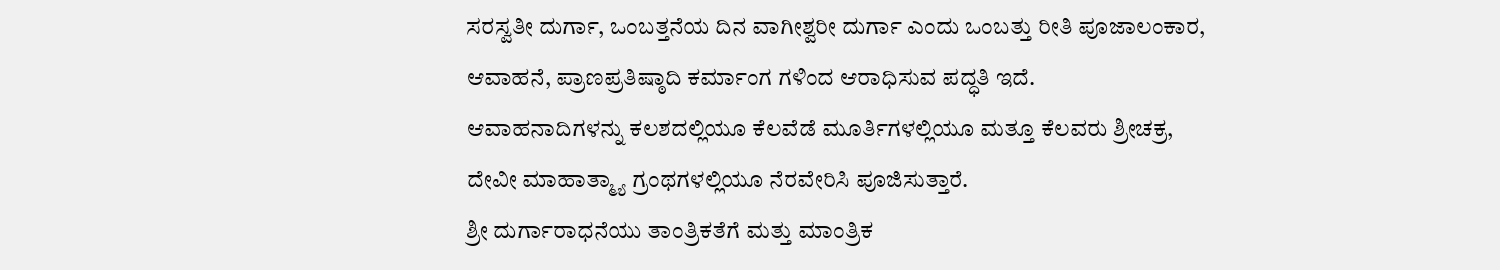ಸರಸ್ವತೀ ದುರ್ಗಾ, ಒಂಬತ್ತನೆಯ ದಿನ ವಾಗೀಶ್ವರೀ ದುರ್ಗಾ ಎಂದು ಒಂಬತ್ತು ರೀತಿ ಪೂಜಾಲಂಕಾರ, ಆವಾಹನೆ, ಪ್ರಾಣಪ್ರತಿಷ್ಠಾದಿ ಕರ್ಮಾಂಗ ಗಳಿಂದ ಆರಾಧಿಸುವ ಪದ್ಧತಿ ಇದೆ.
ಆವಾಹನಾದಿಗಳನ್ನು ಕಲಶದಲ್ಲಿಯೂ ಕೆಲವೆಡೆ ಮೂರ್ತಿಗಳಲ್ಲಿಯೂ ಮತ್ತೂ ಕೆಲವರು ಶ್ರೀಚಕ್ರ, ದೇವೀ ಮಾಹಾತ್ಮ್ಯಾ ಗ್ರಂಥಗಳಲ್ಲಿಯೂ ನೆರವೇರಿಸಿ ಪೂಜಿಸುತ್ತಾರೆ.
ಶ್ರೀ ದುರ್ಗಾರಾಧನೆಯು ತಾಂತ್ರಿಕತೆಗೆ ಮತ್ತು ಮಾಂತ್ರಿಕ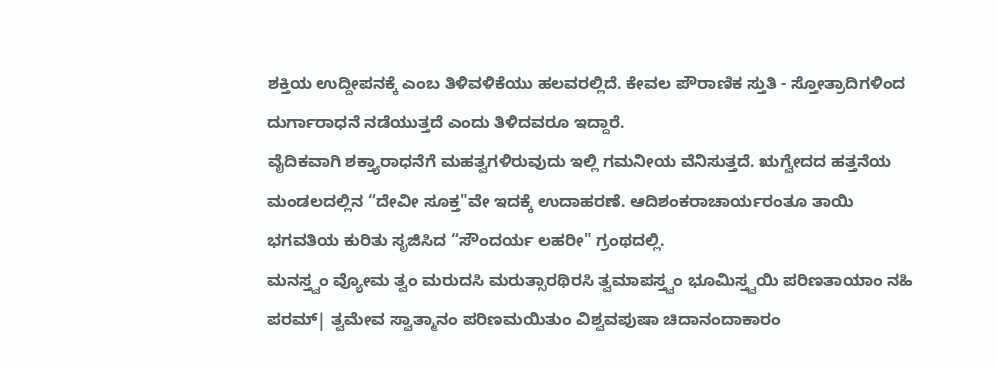ಶಕ್ತಿಯ ಉದ್ದೀಪನಕ್ಕೆ ಎಂಬ ತಿಳಿವಳಿಕೆಯು ಹಲವರಲ್ಲಿದೆ. ಕೇವಲ ಪೌರಾಣಿಕ ಸ್ತುತಿ - ಸ್ತೋತ್ರಾದಿಗಳಿಂದ ದುರ್ಗಾರಾಧನೆ ನಡೆಯುತ್ತದೆ ಎಂದು ತಿಳಿದವರೂ ಇದ್ದಾರೆ.
ವೈದಿಕವಾಗಿ ಶಕ್ತ್ಯಾರಾಧನೆಗೆ ಮಹತ್ವಗಳಿರುವುದು ಇಲ್ಲಿ ಗಮನೀಯ ವೆನಿಸುತ್ತದೆ. ಋಗ್ವೇದದ ಹತ್ತನೆಯ ಮಂಡಲದಲ್ಲಿನ “ದೇವೀ ಸೂಕ್ತ"ವೇ ಇದಕ್ಕೆ ಉದಾಹರಣೆ. ಆದಿಶಂಕರಾಚಾರ್ಯರಂತೂ ತಾಯಿ ಭಗವತಿಯ ಕುರಿತು ಸೃಜಿಸಿದ “ಸೌಂದರ್ಯ ಲಹರೀ" ಗ್ರಂಥದಲ್ಲಿ.
ಮನಸ್ತ್ವಂ ವ್ಯೋಮ ತ್ವಂ ಮರುದಸಿ ಮರುತ್ಸಾರಥಿರಸಿ ತ್ವಮಾಪಸ್ತ್ವಂ ಭೂಮಿಸ್ತ್ವಯಿ ಪರಿಣತಾಯಾಂ ನಹಿ ಪರಮ್| ತ್ವಮೇವ ಸ್ವಾತ್ಮಾನಂ ಪರಿಣಮಯಿತುಂ ವಿಶ್ವವಪುಷಾ ಚಿದಾನಂದಾಕಾರಂ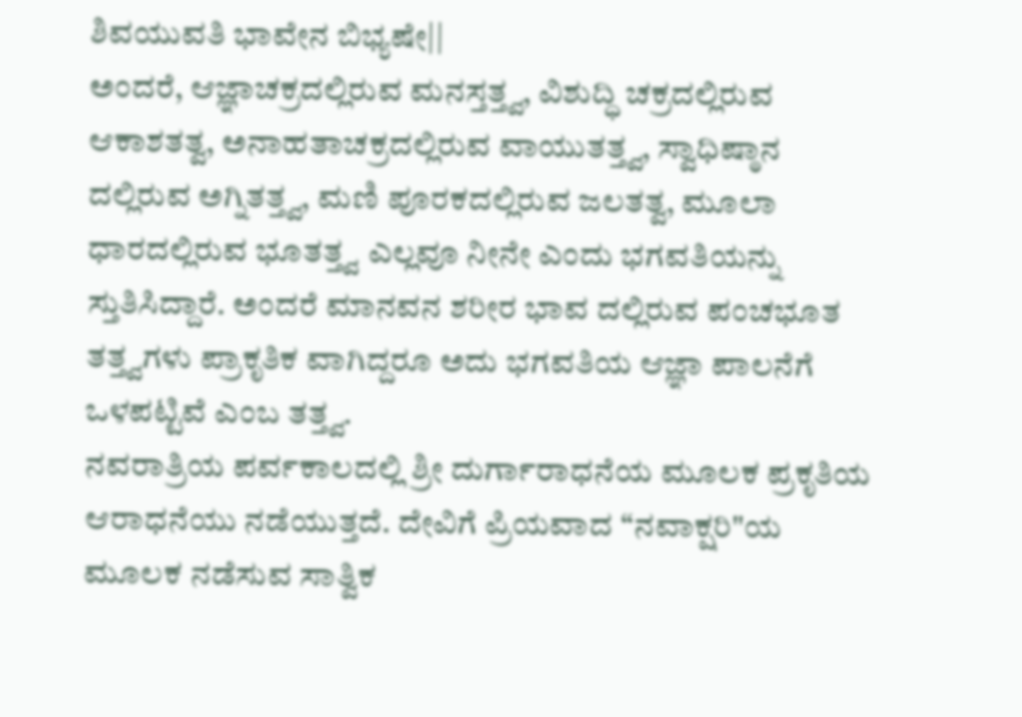ಶಿವಯುವತಿ ಭಾವೇನ ಬಿಭ್ಯಷೇ||
ಅಂದರೆ, ಆಜ್ಞಾಚಕ್ರದಲ್ಲಿರುವ ಮನಸ್ತತ್ತ್ವ, ವಿಶುದ್ಧಿ ಚಕ್ರದಲ್ಲಿರುವ ಆಕಾಶತತ್ವ, ಅನಾಹತಾಚಕ್ರದಲ್ಲಿರುವ ವಾಯುತತ್ತ್ವ, ಸ್ವಾಧಿಷ್ಠಾನ ದಲ್ಲಿರುವ ಅಗ್ನಿತತ್ತ್ವ, ಮಣಿ ಪೂರಕದಲ್ಲಿರುವ ಜಲತತ್ವ, ಮೂಲಾ ಧಾರದಲ್ಲಿರುವ ಭೂತತ್ತ್ವ ಎಲ್ಲವೂ ನೀನೇ ಎಂದು ಭಗವತಿಯನ್ನು ಸ್ತುತಿಸಿದ್ದಾರೆ. ಅಂದರೆ ಮಾನವನ ಶರೀರ ಭಾವ ದಲ್ಲಿರುವ ಪಂಚಭೂತ ತತ್ತ್ವಗಳು ಪ್ರಾಕೃತಿಕ ವಾಗಿದ್ದರೂ ಅದು ಭಗವತಿಯ ಆಜ್ಞಾ ಪಾಲನೆಗೆ ಒಳಪಟ್ಟಿವೆ ಎಂಬ ತತ್ತ್ವ.
ನವರಾತ್ರಿಯ ಪರ್ವಕಾಲದಲ್ಲಿ ಶ್ರೀ ದುರ್ಗಾರಾಧನೆಯ ಮೂಲಕ ಪ್ರಕೃತಿಯ ಆರಾಧನೆಯು ನಡೆಯುತ್ತದೆ. ದೇವಿಗೆ ಪ್ರಿಯವಾದ “ನವಾಕ್ಷರಿ"ಯ ಮೂಲಕ ನಡೆಸುವ ಸಾತ್ವಿಕ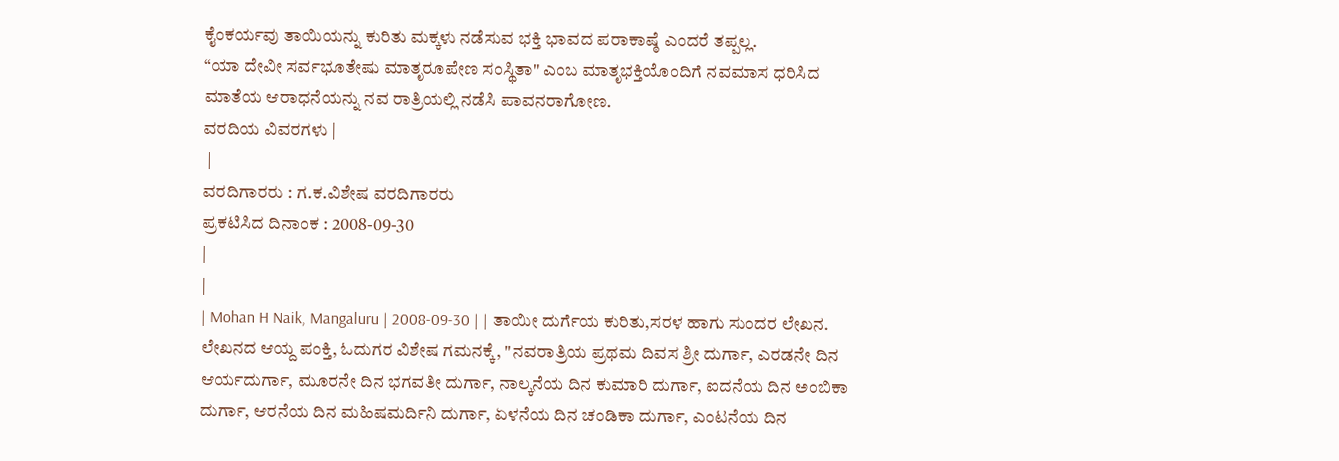ಕೈಂಕರ್ಯವು ತಾಯಿಯನ್ನು ಕುರಿತು ಮಕ್ಕಳು ನಡೆಸುವ ಭಕ್ತಿ ಭಾವದ ಪರಾಕಾಷ್ಠೆ ಎಂದರೆ ತಪ್ಪಲ್ಲ.
“ಯಾ ದೇವೀ ಸರ್ವಭೂತೇಷು ಮಾತೃರೂಪೇಣ ಸಂಸ್ಥಿತಾ" ಎಂಬ ಮಾತೃಭಕ್ತಿಯೊಂದಿಗೆ ನವಮಾಸ ಧರಿಸಿದ ಮಾತೆಯ ಆರಾಧನೆಯನ್ನು ನವ ರಾತ್ರಿಯಲ್ಲಿ ನಡೆಸಿ ಪಾವನರಾಗೋಣ.
ವರದಿಯ ವಿವರಗಳು |
 |
ವರದಿಗಾರರು : ಗ.ಕ.ವಿಶೇಷ ವರದಿಗಾರರು
ಪ್ರಕಟಿಸಿದ ದಿನಾಂಕ : 2008-09-30
|
|
| Mohan H Naik, Mangaluru | 2008-09-30 | | ತಾಯೀ ದುರ್ಗೆಯ ಕುರಿತು,ಸರಳ ಹಾಗು ಸುಂದರ ಲೇಖನ. ಲೇಖನದ ಆಯ್ದ ಪಂಕ್ತಿ, ಓದುಗರ ವಿಶೇಷ ಗಮನಕ್ಕೆ, "ನವರಾತ್ರಿಯ ಪ್ರಥಮ ದಿವಸ ಶ್ರೀ ದುರ್ಗಾ, ಎರಡನೇ ದಿನ ಆರ್ಯದುರ್ಗಾ, ಮೂರನೇ ದಿನ ಭಗವತೀ ದುರ್ಗಾ, ನಾಲ್ಕನೆಯ ದಿನ ಕುಮಾರಿ ದುರ್ಗಾ, ಐದನೆಯ ದಿನ ಅಂಬಿಕಾ ದುರ್ಗಾ, ಆರನೆಯ ದಿನ ಮಹಿಷಮರ್ದಿನಿ ದುರ್ಗಾ, ಏಳನೆಯ ದಿನ ಚಂಡಿಕಾ ದುರ್ಗಾ, ಎಂಟನೆಯ ದಿನ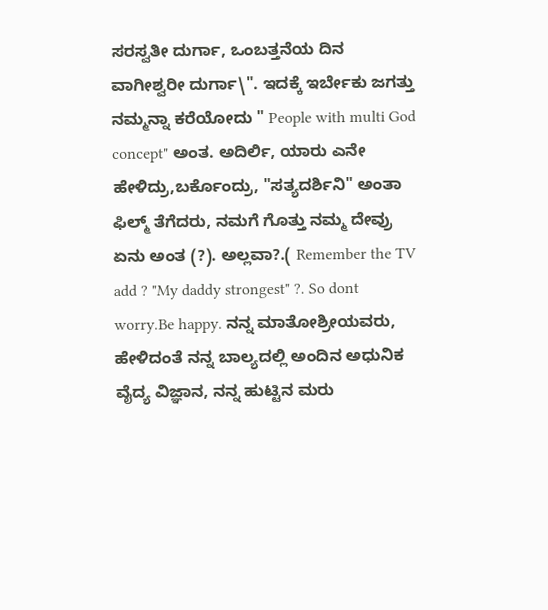ಸರಸ್ವತೀ ದುರ್ಗಾ, ಒಂಬತ್ತನೆಯ ದಿನ ವಾಗೀಶ್ವರೀ ದುರ್ಗಾ\". ಇದಕ್ಕೆ ಇರ್ಬೇಕು ಜಗತ್ತು ನಮ್ಮನ್ನಾ ಕರೆಯೋದು " People with multi God concept" ಅಂತ. ಅದಿರ್ಲಿ, ಯಾರು ಎನೇ ಹೇಳಿದ್ರು,ಬರ್ಕೊಂದ್ರು, "ಸತ್ಯದರ್ಶಿನಿ" ಅಂತಾ ಫಿಲ್ಮ್ ತೆಗೆದರು, ನಮಗೆ ಗೊತ್ತು ನಮ್ಮ ದೇವ್ರು ಏನು ಅಂತ (?). ಅಲ್ಲವಾ?.( Remember the TV add ? "My daddy strongest" ?. So dont worry.Be happy. ನನ್ನ ಮಾತೋಶ್ರೀಯವರು, ಹೇಳಿದಂತೆ ನನ್ನ ಬಾಲ್ಯದಲ್ಲಿ ಅಂದಿನ ಅಧುನಿಕ ವೈದ್ಯ ವಿಜ್ಞಾನ, ನನ್ನ ಹುಟ್ಟಿನ ಮರು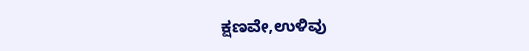ಕ್ಷಣವೇ,ಉಳಿವು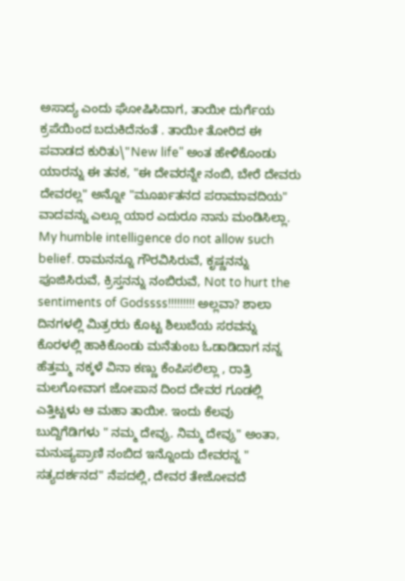ಅಸಾದ್ಯ ಎಂದು ಘೋಷಿಸಿದಾಗ, ತಾಯೀ ದುರ್ಗೆಯ ಕ್ರಪೆಯಿಂದ ಬದುಕಿದೆನಂತೆ . ತಾಯೀ ತೋರಿದ ಈ ಪವಾಡದ ಕುರಿತು\"New life" ಅಂತ ಹೇಳಿಕೊಂಡು ಯಾರನ್ನು ಈ ತನಕ, "ಈ ದೇವರನ್ನೇ ನಂಬಿ, ಬೇರೆ ದೇವರು ದೇವರಲ್ಲ" ಅನ್ನೋ "ಮೂರ್ಖತನದ ಪರಾಮಾವದಿಯ" ವಾದವನ್ನು ಎಲ್ಲೂ ಯಾರ ಎದುರೂ ನಾನು ಮಂಡಿಸಿಲ್ಲಾ. My humble intelligence do not allow such belief. ರಾಮನನ್ನೂ ಗೌರವಿಸಿರುವೆ, ಕೃಷ್ಣನನ್ನು ಪೂಜಿಸಿರುವೆ, ಕ್ರಿಸ್ತನನ್ನು ನಂಬಿರುವೆ, Not to hurt the sentiments of Godssss!!!!!!!!! ಅಲ್ಲವಾ? ಶಾಲಾ ದಿನಗಳಲ್ಲಿ ಮಿತ್ರರರು ಕೊಟ್ಟ ಶಿಲುಬೆಯ ಸರವನ್ನು ಕೊರಳಲ್ಲಿ ಹಾಕಿಕೊಂಡು ಮನೆತುಂಬ ಓಡಾಡಿದಾಗ ನನ್ನ ಹೆತ್ತಮ್ಮ ನಕ್ಕಳೆ ವಿನಾ ಕಣ್ಣು ಕೆಂಪಿಸಲಿಲ್ಲಾ , ರಾತ್ರಿ ಮಲಗೋವಾಗ ಜೋಪಾನ ದಿಂದ ದೇವರ ಗೂಡಲ್ಲಿ ಎತ್ತಿಟ್ಟಳು ಆ ಮಹಾ ತಾಯೀ. ಇಂದು ಕೆಲವು ಬುದ್ದಿಗೆಡಿಗಳು " ನಮ್ಮ ದೇವ್ರು. ನಿಮ್ಮ ದೇವ್ರು" ಅಂತಾ, ಮನುಷ್ಯಪ್ರಾಣಿ ನಂಬಿದ ಇನ್ನೊಂದು ದೇವರನ್ನ " ಸತ್ಯದರ್ಶನದ" ನೆಪದಲ್ಲಿ, ದೇವರ ತೇಜೋವದೆ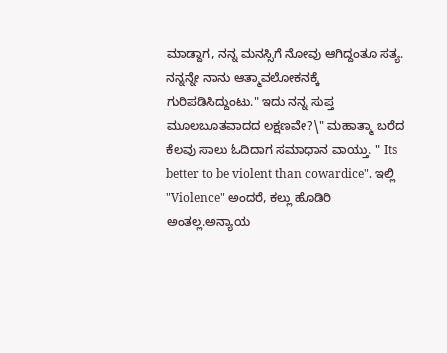ಮಾಡ್ದಾಗ, ನನ್ನ ಮನಸ್ಸಿಗೆ ನೋವು ಆಗಿದ್ದಂತೂ ಸತ್ಯ. ನನ್ನನ್ನೇ ನಾನು ಆತ್ಮಾವಲೋಕನಕ್ಕೆ ಗುರಿಪಡಿಸಿದ್ದುಂಟು." ಇದು ನನ್ನ ಸುಪ್ತ ಮೂಲಬೂತವಾದದ ಲಕ್ಷಣವೇ?\" ಮಹಾತ್ಮಾ ಬರೆದ ಕೆಲವು ಸಾಲು ಓದಿದಾಗ ಸಮಾಧಾನ ವಾಯ್ತು. " Its better to be violent than cowardice". ಇಲ್ಲಿ "Violence" ಅಂದರೆ, ಕಲ್ಲು ಹೊಡಿರಿ ಅಂತಲ್ಲ.ಅನ್ಯಾಯ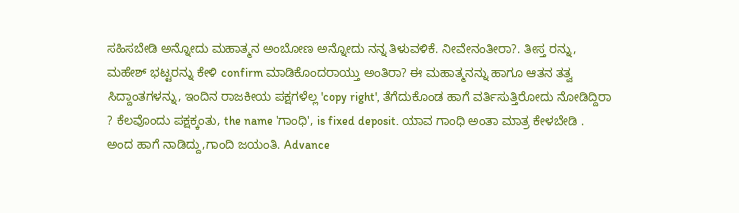ಸಹಿಸಬೇಡಿ ಅನ್ನೋದು ಮಹಾತ್ಮನ ಅಂಬೋಣ ಅನ್ನೋದು ನನ್ನ ತಿಳುವಳಿಕೆ. ನೀವೇನಂತೀರಾ?. ತೀಸ್ತ ರನ್ನು, ಮಹೇಶ್ ಭಟ್ಟರನ್ನು ಕೇಳಿ confirm ಮಾಡಿಕೊಂದರಾಯ್ತು ಅಂತಿರಾ? ಈ ಮಹಾತ್ಮನನ್ನು ಹಾಗೂ ಆತನ ತತ್ವ ಸಿದ್ದಾಂತಗಳನ್ನು, ಇಂದಿನ ರಾಜಕೀಯ ಪಕ್ಷಗಳೆಲ್ಲ 'copy right', ತೆಗೆದುಕೊಂಡ ಹಾಗೆ ವರ್ತಿಸುತ್ತಿರೋದು ನೋಡಿದ್ದಿರಾ ? ಕೆಲವೊಂದು ಪಕ್ಷಕ್ಕಂತು, the name 'ಗಾಂಧಿ', is fixed deposit. ಯಾವ ಗಾಂಧಿ ಅಂತಾ ಮಾತ್ರ ಕೇಳಬೇಡಿ . ಅಂದ ಹಾಗೆ ನಾಡಿದ್ದು,ಗಾಂದಿ ಜಯಂತಿ. Advance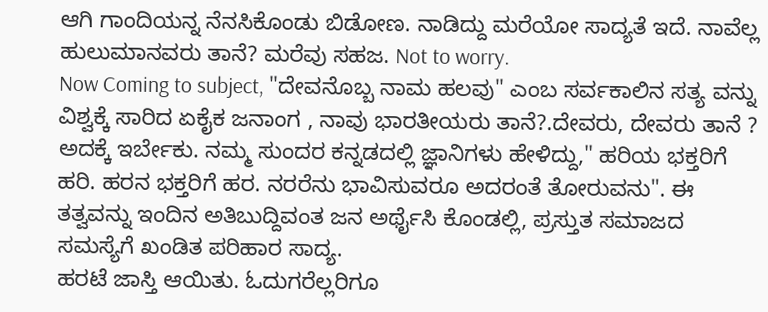ಆಗಿ ಗಾಂದಿಯನ್ನ ನೆನಸಿಕೊಂಡು ಬಿಡೋಣ. ನಾಡಿದ್ದು ಮರೆಯೋ ಸಾದ್ಯತೆ ಇದೆ. ನಾವೆಲ್ಲ ಹುಲುಮಾನವರು ತಾನೆ? ಮರೆವು ಸಹಜ. Not to worry.
Now Coming to subject, "ದೇವನೊಬ್ಬ ನಾಮ ಹಲವು" ಎಂಬ ಸರ್ವಕಾಲಿನ ಸತ್ಯ ವನ್ನು ವಿಶ್ವಕ್ಕೆ ಸಾರಿದ ಏಕೈಕ ಜನಾಂಗ , ನಾವು ಭಾರತೀಯರು ತಾನೆ?.ದೇವರು, ದೇವರು ತಾನೆ ? ಅದಕ್ಕೆ ಇರ್ಬೇಕು. ನಮ್ಮ ಸುಂದರ ಕನ್ನಡದಲ್ಲಿ ಜ್ಞಾನಿಗಳು ಹೇಳಿದ್ದು," ಹರಿಯ ಭಕ್ತರಿಗೆ ಹರಿ. ಹರನ ಭಕ್ತರಿಗೆ ಹರ. ನರರೆನು ಭಾವಿಸುವರೂ ಅದರಂತೆ ತೋರುವನು". ಈ ತತ್ವವನ್ನು ಇಂದಿನ ಅತಿಬುದ್ದಿವಂತ ಜನ ಅರ್ಥೈಸಿ ಕೊಂಡಲ್ಲಿ, ಪ್ರಸ್ತುತ ಸಮಾಜದ ಸಮಸ್ಯೆಗೆ ಖಂಡಿತ ಪರಿಹಾರ ಸಾದ್ಯ.
ಹರಟೆ ಜಾಸ್ತಿ ಆಯಿತು. ಓದುಗರೆಲ್ಲರಿಗೂ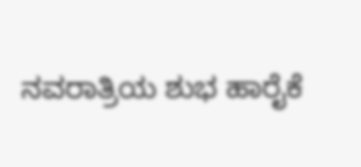ನವರಾತ್ರಿಯ ಶುಭ ಹಾರೈಕೆ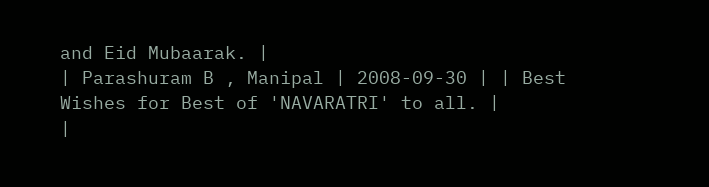and Eid Mubaarak. |
| Parashuram B , Manipal | 2008-09-30 | | Best Wishes for Best of 'NAVARATRI' to all. |
|